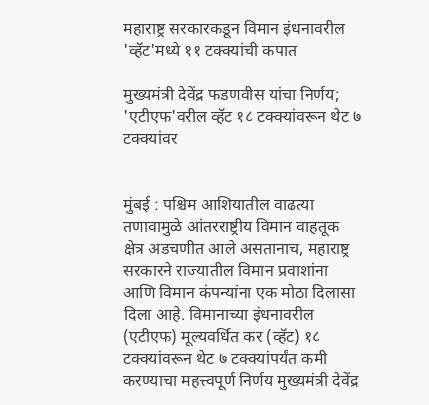महाराष्ट्र सरकारकडून विमान इंधनावरील 'व्हॅट'मध्ये ११ टक्क्यांची कपात

मुख्यमंत्री देवेंद्र फडणवीस यांचा निर्णय; 'एटीएफ'वरील व्हॅट १८ टक्क्यांवरून थेट ७ टक्क्यांवर


मुंबई : पश्चिम आशियातील वाढत्या तणावामुळे आंतरराष्ट्रीय विमान वाहतूक क्षेत्र अडचणीत आले असतानाच, महाराष्ट्र सरकारने राज्यातील विमान प्रवाशांना आणि विमान कंपन्यांना एक मोठा दिलासा दिला आहे. विमानाच्या इंधनावरील (एटीएफ) मूल्यवर्धित कर (व्हॅट) १८ टक्क्यांवरून थेट ७ टक्क्यांपर्यंत कमी करण्याचा महत्त्वपूर्ण निर्णय मुख्यमंत्री देवेंद्र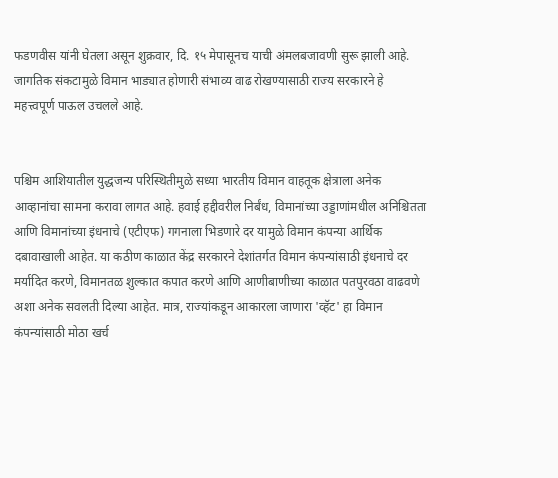फडणवीस यांनी घेतला असून शुक्रवार, दि. १५ मेपासूनच याची अंमलबजावणी सुरू झाली आहे. जागतिक संकटामुळे विमान भाड्यात होणारी संभाव्य वाढ रोखण्यासाठी राज्य सरकारने हे महत्त्वपूर्ण पाऊल उचलले आहे.


पश्चिम आशियातील युद्धजन्य परिस्थितीमुळे सध्या भारतीय विमान वाहतूक क्षेत्राला अनेक आव्हानांचा सामना करावा लागत आहे. हवाई हद्दीवरील निर्बंध, विमानांच्या उड्डाणांमधील अनिश्चितता आणि विमानांच्या इंधनाचे (एटीएफ) गगनाला भिडणारे दर यामुळे विमान कंपन्या आर्थिक दबावाखाली आहेत. या कठीण काळात केंद्र सरकारने देशांतर्गत विमान कंपन्यांसाठी इंधनाचे दर मर्यादित करणे, विमानतळ शुल्कात कपात करणे आणि आणीबाणीच्या काळात पतपुरवठा वाढवणे अशा अनेक सवलती दिल्या आहेत. मात्र, राज्यांकडून आकारला जाणारा 'व्हॅट' हा विमान कंपन्यांसाठी मोठा खर्च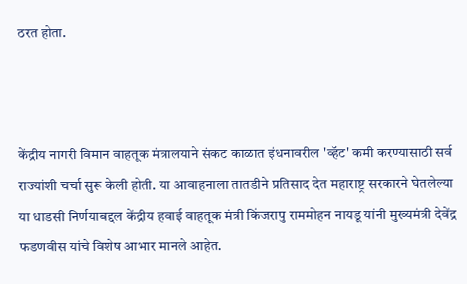ठरत होता.



केंद्रीय नागरी विमान वाहतूक मंत्रालयाने संकट काळात इंधनावरील 'व्हॅट' कमी करण्यासाठी सर्व राज्यांशी चर्चा सुरू केली होती. या आवाहनाला तातडीने प्रतिसाद देत महाराष्ट्र सरकारने घेतलेल्या या धाडसी निर्णयाबद्दल केंद्रीय हवाई वाहतूक मंत्री किंजरापु राममोहन नायडू यांनी मुख्यमंत्री देवेंद्र फडणवीस यांचे विशेष आभार मानले आहेत.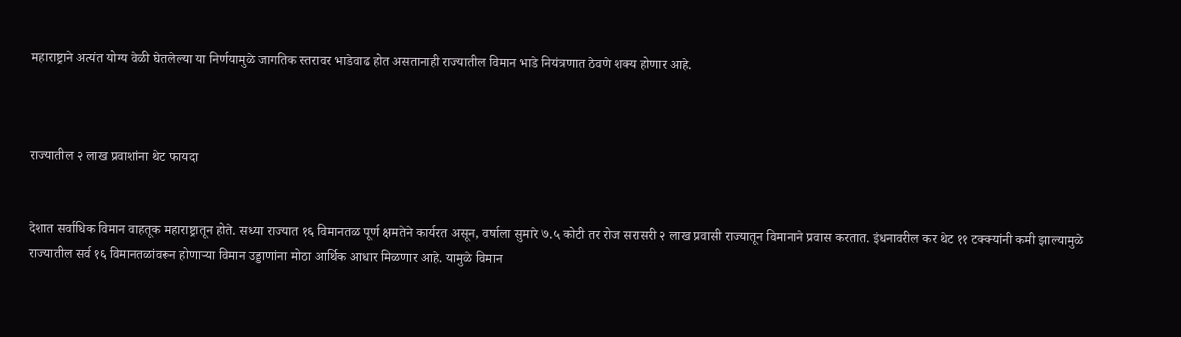महाराष्ट्राने अत्यंत योग्य वेळी घेतलेल्या या निर्णयामुळे जागतिक स्तरावर भाडेवाढ होत असतानाही राज्यातील विमान भाडे नियंत्रणात ठेवणे शक्य होणार आहे.



राज्यातील २ लाख प्रवाशांना थेट फायदा


देशात सर्वाधिक विमान वाहतूक महाराष्ट्रातून होते. सध्या राज्यात १६ विमानतळ पूर्ण क्षमतेने कार्यरत असून, वर्षाला सुमारे ७.५ कोटी तर रोज सरासरी २ लाख प्रवासी राज्यातून विमानाने प्रवास करतात. इंधनावरील कर थेट ११ टक्क्यांनी कमी झाल्यामुळे राज्यातील सर्व १६ विमानतळांवरून होणाऱ्या विमान उड्डाणांना मोठा आर्थिक आधार मिळणार आहे. यामुळे विमान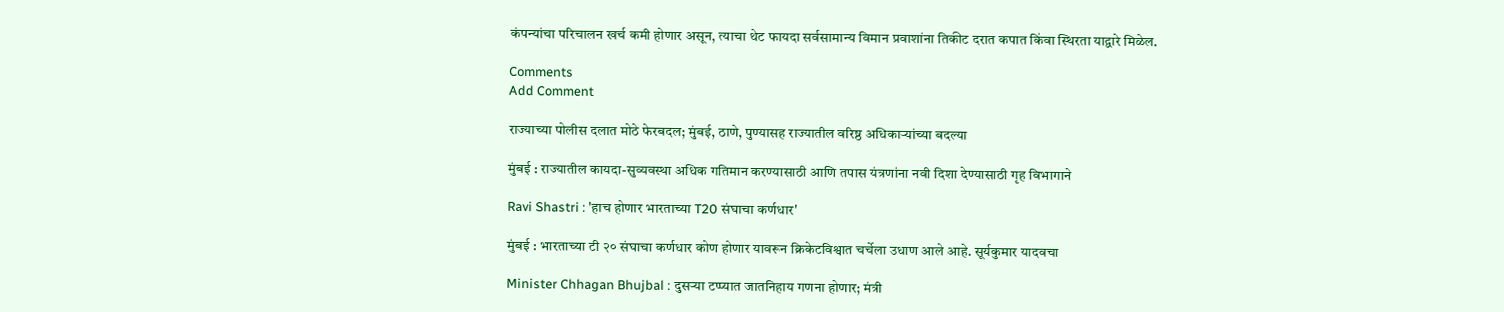कंपन्यांचा परिचालन खर्च कमी होणार असून, त्याचा थेट फायदा सर्वसामान्य विमान प्रवाशांना तिकीट दरात कपात किंवा स्थिरता याद्वारे मिळेल.

Comments
Add Comment

राज्याच्या पोलीस दलात मोठे फेरबदल; मुंबई, ठाणे, पुण्यासह राज्यातील वरिष्ठ अधिकाऱ्यांच्या बदल्या

मुंबई : राज्यातील कायदा-सुव्यवस्था अधिक गतिमान करण्यासाठी आणि तपास यंत्रणांना नवी दिशा देण्यासाठी गृह विभागाने

Ravi Shastri : 'हाच होणार भारताच्या T20 संघाचा कर्णधार'

मुंबई : भारताच्या टी २० संघाचा कर्णधार कोण होणार यावरून क्रिकेटविश्वात चर्चेला उधाण आले आहे. सूर्यकुमार यादवचा

Minister Chhagan Bhujbal : दुसऱ्या टप्प्यात जातनिहाय गणना होणार; मंत्री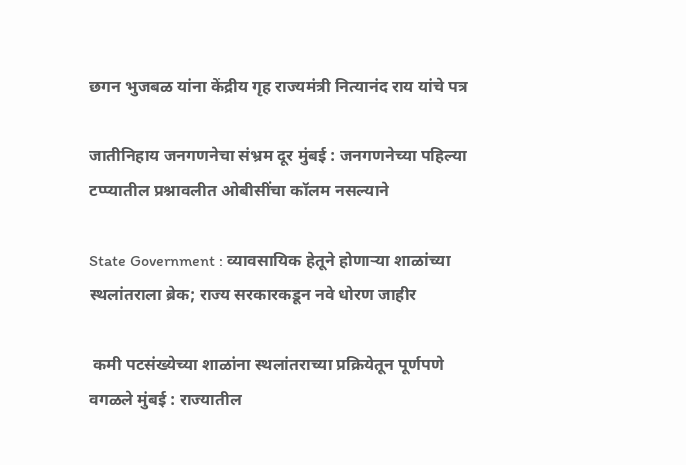छगन भुजबळ यांना केंद्रीय गृह राज्यमंत्री नित्यानंद राय यांचे पत्र

जातीनिहाय जनगणनेचा संभ्रम दूर मुंबई : जनगणनेच्या पहिल्या टप्प्यातील प्रश्नावलीत ओबीसींचा कॉलम नसल्याने

State Government : व्यावसायिक हेतूने होणाऱ्या शाळांच्या स्थलांतराला ब्रेक; राज्य सरकारकडून नवे धोरण जाहीर

 कमी पटसंख्येच्या शाळांना स्थलांतराच्या प्रक्रियेतून पूर्णपणे वगळले मुंबई : राज्यातील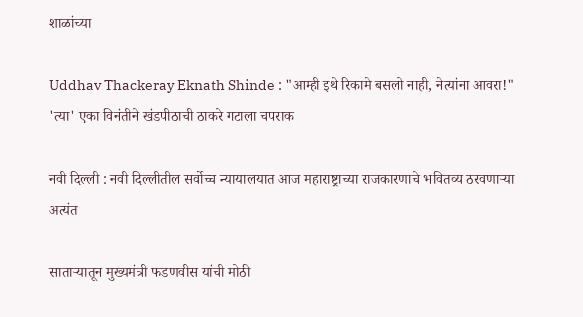शाळांच्या

Uddhav Thackeray Eknath Shinde : "आम्ही इथे रिकामे बसलो नाही, नेत्यांना आवरा!" 'त्या' एका विनंतीने खंडपीठाची ठाकरे गटाला चपराक

नवी दिल्ली : नवी दिल्लीतील सर्वोच्च न्यायालयात आज महाराष्ट्राच्या राजकारणाचे भवितव्य ठरवणाऱ्या अत्यंत

साताऱ्यातून मुख्यमंत्री फडणवीस यांची मोठी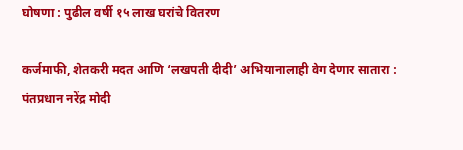घोषणा : पुढील वर्षी १५ लाख घरांचे वितरण

कर्जमाफी, शेतकरी मदत आणि ‘लखपती दीदी’ अभियानालाही वेग देणार सातारा : पंतप्रधान नरेंद्र मोदी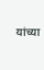यांच्या